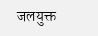जलयुक्त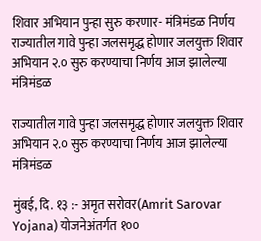शिवार अभियान पुन्हा सुरु करणार- मंत्रिमंडळ निर्णय
राज्यातील गावे पुन्हा जलसमृद्ध होणार जलयुक्त शिवार अभियान २.० सुरु करण्याचा निर्णय आज झालेल्या मंत्रिमंडळ

राज्यातील गावे पुन्हा जलसमृद्ध होणार जलयुक्त शिवार अभियान २.० सुरु करण्याचा निर्णय आज झालेल्या मंत्रिमंडळ

मुंबई, दि. १३ :- अमृत सरोवर(Amrit Sarovar Yojana) योजनेअंतर्गत १००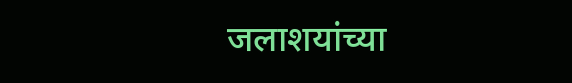जलाशयांच्या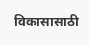विकासासाठी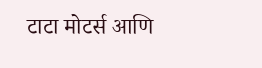टाटा मोटर्स आणि